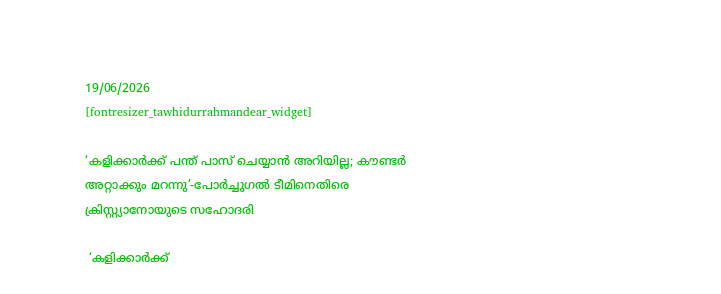19/06/2026
[fontresizer_tawhidurrahmandear_widget]

‘കളിക്കാർക്ക് പന്ത് പാസ് ചെയ്യാൻ അറിയില്ല; കൗണ്ടർ അറ്റാക്കും മറന്നു’-പോർച്ചുഗൽ ടീമിനെതിരെ ക്രിസ്റ്റ്യാനോയുടെ സഹോദരി

 ‘കളിക്കാർക്ക്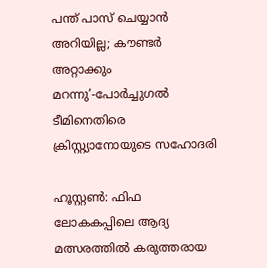പന്ത് പാസ് ചെയ്യാൻ അറിയില്ല; കൗണ്ടർ അറ്റാക്കും മറന്നു’-പോർച്ചുഗൽ ടീമിനെതിരെ ക്രിസ്റ്റ്യാനോയുടെ സഹോദരി

ഹൂസ്റ്റൺ: ഫിഫ ലോകകപ്പിലെ ആദ്യ മത്സരത്തിൽ കരുത്തരായ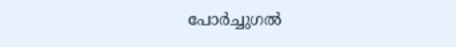പോർച്ചുഗൽ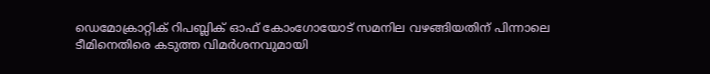ഡെമോക്രാറ്റിക് റിപബ്ലിക് ഓഫ് കോംഗോയോട് സമനില വഴങ്ങിയതിന് പിന്നാലെ ടീമിനെതിരെ കടുത്ത വിമർശനവുമായി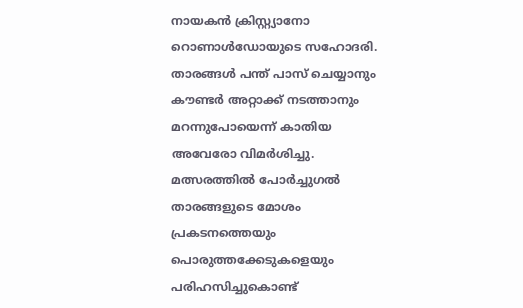നായകൻ ക്രിസ്റ്റ്യാനോ റൊണാൾഡോയുടെ സഹോദരി. താരങ്ങൾ പന്ത് പാസ് ചെയ്യാനും കൗണ്ടർ അറ്റാക്ക് നടത്താനും മറന്നുപോയെന്ന് കാതിയ അവേരോ വിമർശിച്ചു. മത്സരത്തിൽ പോർച്ചുഗൽ താരങ്ങളുടെ മോശം പ്രകടനത്തെയും പൊരുത്തക്കേടുകളെയും പരിഹസിച്ചുകൊണ്ട്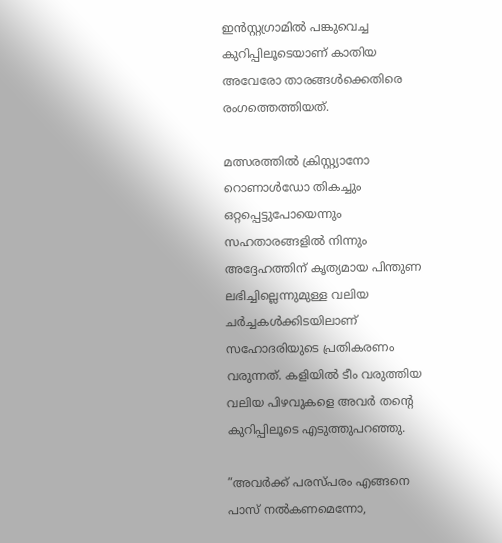ഇൻസ്റ്റഗ്രാമിൽ പങ്കുവെച്ച കുറിപ്പിലൂടെയാണ് കാതിയ അവേരോ താരങ്ങൾക്കെതിരെ രംഗത്തെത്തിയത്.

മത്സരത്തിൽ ക്രിസ്റ്റ്യാനോ റൊണാൾഡോ തികച്ചും ഒറ്റപ്പെട്ടുപോയെന്നും സഹതാരങ്ങളിൽ നിന്നും അദ്ദേഹത്തിന് കൃത്യമായ പിന്തുണ ലഭിച്ചില്ലെന്നുമുള്ള വലിയ ചർച്ചകൾക്കിടയിലാണ് സഹോദരിയുടെ പ്രതികരണം വരുന്നത്. കളിയിൽ ടീം വരുത്തിയ വലിയ പിഴവുകളെ അവർ തന്റെ കുറിപ്പിലൂടെ എടുത്തുപറഞ്ഞു.

”അവർക്ക് പരസ്പരം എങ്ങനെ പാസ് നൽകണമെന്നോ,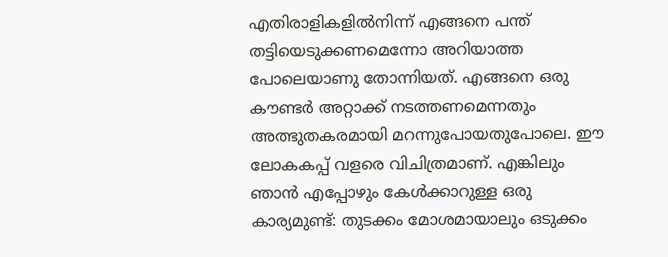എതിരാളികളിൽനിന്ന് എങ്ങനെ പന്ത് തട്ടിയെടുക്കണമെന്നോ അറിയാത്ത പോലെയാണു തോന്നിയത്. എങ്ങനെ ഒരു കൗണ്ടർ അറ്റാക്ക് നടത്തണമെന്നതും അത്ഭുതകരമായി മറന്നുപോയതുപോലെ. ഈ ലോകകപ്പ് വളരെ വിചിത്രമാണ്. എങ്കിലും ഞാൻ എപ്പോഴും കേൾക്കാറുള്ള ഒരു കാര്യമുണ്ട്: തുടക്കം മോശമായാലും ഒടുക്കം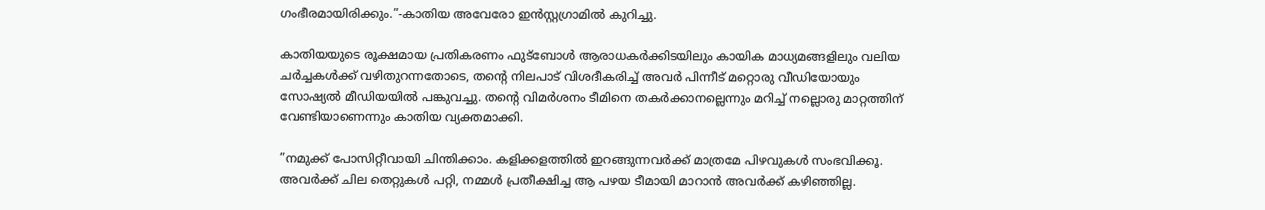ഗംഭീരമായിരിക്കും.”-കാതിയ അവേരോ ഇൻസ്റ്റഗ്രാമിൽ കുറിച്ചു.

കാതിയയുടെ രൂക്ഷമായ പ്രതികരണം ഫുട്‌ബോൾ ആരാധകർക്കിടയിലും കായിക മാധ്യമങ്ങളിലും വലിയ ചർച്ചകൾക്ക് വഴിതുറന്നതോടെ, തന്റെ നിലപാട് വിശദീകരിച്ച് അവർ പിന്നീട് മറ്റൊരു വീഡിയോയും സോഷ്യൽ മീഡിയയിൽ പങ്കുവച്ചു. തന്റെ വിമർശനം ടീമിനെ തകർക്കാനല്ലെന്നും മറിച്ച് നല്ലൊരു മാറ്റത്തിന് വേണ്ടിയാണെന്നും കാതിയ വ്യക്തമാക്കി.

”നമുക്ക് പോസിറ്റീവായി ചിന്തിക്കാം. കളിക്കളത്തിൽ ഇറങ്ങുന്നവർക്ക് മാത്രമേ പിഴവുകൾ സംഭവിക്കൂ. അവർക്ക് ചില തെറ്റുകൾ പറ്റി, നമ്മൾ പ്രതീക്ഷിച്ച ആ പഴയ ടീമായി മാറാൻ അവർക്ക് കഴിഞ്ഞില്ല.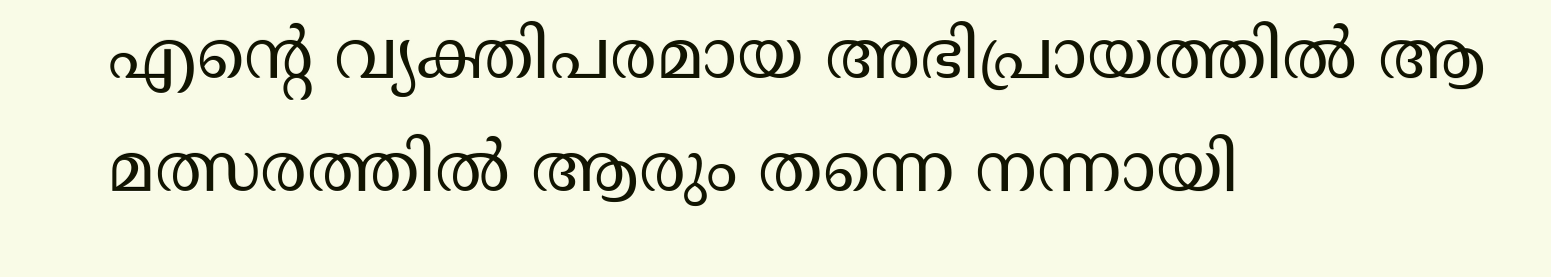എന്റെ വ്യക്തിപരമായ അഭിപ്രായത്തിൽ ആ മത്സരത്തിൽ ആരും തന്നെ നന്നായി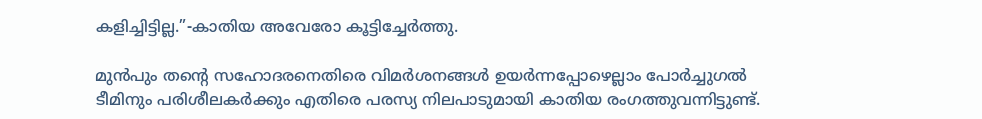കളിച്ചിട്ടില്ല.”-കാതിയ അവേരോ കൂട്ടിച്ചേർത്തു.

മുൻപും തന്റെ സഹോദരനെതിരെ വിമർശനങ്ങൾ ഉയർന്നപ്പോഴെല്ലാം പോർച്ചുഗൽ ടീമിനും പരിശീലകർക്കും എതിരെ പരസ്യ നിലപാടുമായി കാതിയ രംഗത്തുവന്നിട്ടുണ്ട്.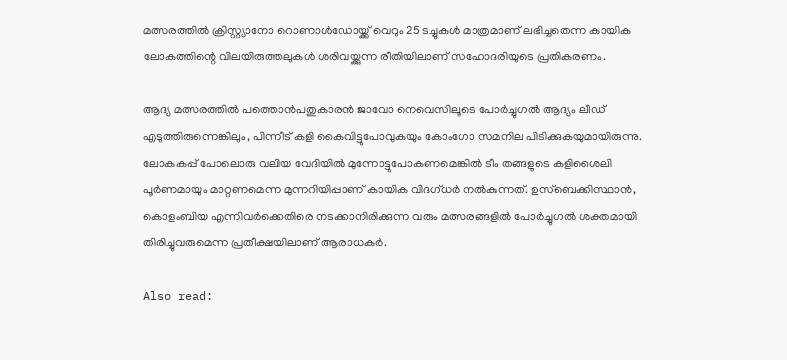മത്സരത്തിൽ ക്രിസ്റ്റ്യാനോ റൊണാൾഡോയ്ക്ക് വെറും 25 ടച്ചുകൾ മാത്രമാണ് ലഭിച്ചതെന്ന കായിക ലോകത്തിന്റെ വിലയിരുത്തലുകൾ ശരിവയ്ക്കുന്ന രീതിയിലാണ് സഹോദരിയുടെ പ്രതികരണം.

ആദ്യ മത്സരത്തിൽ പത്തൊൻപതുകാരൻ ജാവോ നെവെസിലൂടെ പോർച്ചുഗൽ ആദ്യം ലീഡ് എടുത്തിരുന്നെങ്കിലും, പിന്നീട് കളി കൈവിട്ടുപോവുകയും കോംഗോ സമനില പിടിക്കുകയുമായിരുന്നു. ലോകകപ്പ് പോലൊരു വലിയ വേദിയിൽ മുന്നോട്ടുപോകണമെങ്കിൽ ടീം തങ്ങളുടെ കളിശൈലി പൂർണമായും മാറ്റണമെന്ന മുന്നറിയിപ്പാണ് കായിക വിദഗ്ധർ നൽകുന്നത്. ഉസ്‌ബെക്കിസ്ഥാൻ, കൊളംബിയ എന്നിവർക്കെതിരെ നടക്കാനിരിക്കുന്ന വരും മത്സരങ്ങളിൽ പോർച്ചുഗൽ ശക്തമായി തിരിച്ചുവരുമെന്ന പ്രതീക്ഷയിലാണ് ആരാധകർ.

Also read: